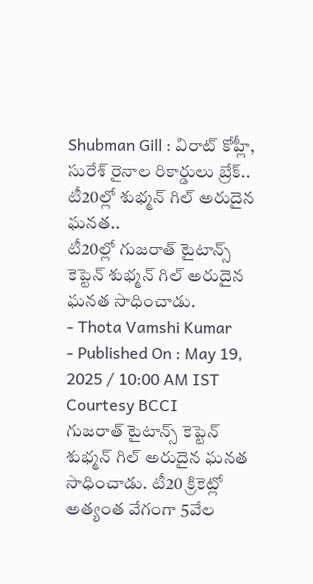Shubman Gill : విరాట్ కోహ్లీ, సురేశ్ రైనాల రికార్డులు బ్రేక్.. టీ20ల్లో శుభ్మన్ గిల్ అరుదైన ఘనత..
టీ20ల్లో గుజరాత్ టైటాన్స్ కెప్టెన్ శుభ్మన్ గిల్ అరుదైన ఘనత సాధించాడు.
- Thota Vamshi Kumar
- Published On : May 19, 2025 / 10:00 AM IST
Courtesy BCCI
గుజరాత్ టైటాన్స్ కెప్టెన్ శుభ్మన్ గిల్ అరుదైన ఘనత సాధించాడు. టీ20 క్రికెట్లో అత్యంత వేగంగా 5వేల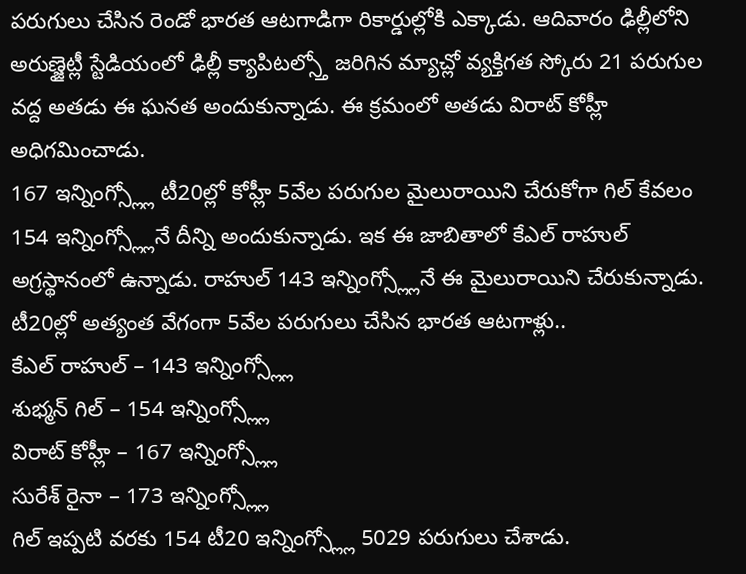పరుగులు చేసిన రెండో భారత ఆటగాడిగా రికార్డుల్లోకి ఎక్కాడు. ఆదివారం ఢిల్లీలోని అరుణ్జైట్లీ స్టేడియంలో ఢిల్లీ క్యాపిటల్స్తో జరిగిన మ్యాచ్లో వ్యక్తిగత స్కోరు 21 పరుగుల వద్ద అతడు ఈ ఘనత అందుకున్నాడు. ఈ క్రమంలో అతడు విరాట్ కోహ్లీ అధిగమించాడు.
167 ఇన్నింగ్స్ల్లో టీ20ల్లో కోహ్లీ 5వేల పరుగుల మైలురాయిని చేరుకోగా గిల్ కేవలం 154 ఇన్నింగ్స్ల్లోనే దీన్ని అందుకున్నాడు. ఇక ఈ జాబితాలో కేఎల్ రాహుల్ అగ్రస్థానంలో ఉన్నాడు. రాహుల్ 143 ఇన్నింగ్స్ల్లోనే ఈ మైలురాయిని చేరుకున్నాడు.
టీ20ల్లో అత్యంత వేగంగా 5వేల పరుగులు చేసిన భారత ఆటగాళ్లు..
కేఎల్ రాహుల్ – 143 ఇన్నింగ్స్ల్లో
శుభ్మన్ గిల్ – 154 ఇన్నింగ్స్ల్లో
విరాట్ కోహ్లీ – 167 ఇన్నింగ్స్ల్లో
సురేశ్ రైనా – 173 ఇన్నింగ్స్ల్లో
గిల్ ఇప్పటి వరకు 154 టీ20 ఇన్నింగ్స్ల్లో 5029 పరుగులు చేశాడు.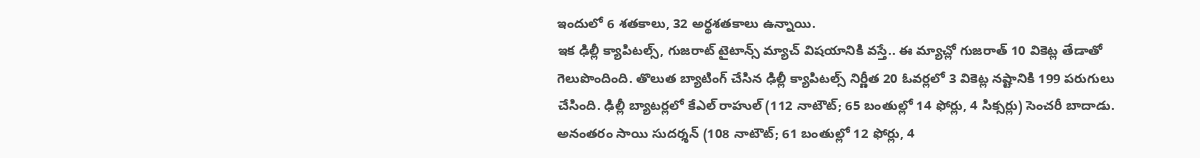ఇందులో 6 శతకాలు, 32 అర్థశతకాలు ఉన్నాయి.
ఇక ఢిల్లీ క్యాపిటల్స్, గుజరాట్ టైటాన్స్ మ్యాచ్ విషయానికి వస్తే.. ఈ మ్యాచ్లో గుజరాత్ 10 వికెట్ల తేడాతో గెలుపొందింది. తొలుత బ్యాటింగ్ చేసిన ఢిల్లీ క్యాపిటల్స్ నిర్ణీత 20 ఓవర్లలో 3 వికెట్ల నష్టానికి 199 పరుగులు చేసింది. ఢిల్లీ బ్యాటర్లలో కేఎల్ రాహుల్ (112 నాటౌట్; 65 బంతుల్లో 14 ఫోర్లు, 4 సిక్సర్లు) సెంచరీ బాదాడు. అనంతరం సాయి సుదర్శన్ (108 నాటౌట్; 61 బంతుల్లో 12 ఫోర్లు, 4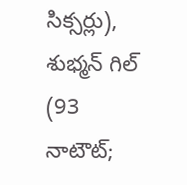సిక్సర్లు), శుభ్మన్ గిల్ (93 నాటౌట్;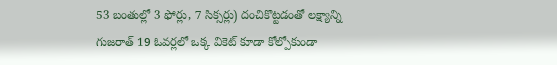53 బంతుల్లో 3 ఫోర్లు, 7 సిక్సర్లు) దంచికొట్టడంతో లక్ష్యాన్ని గుజరాత్ 19 ఓవర్లలో ఒక్క వికెట్ కూడా కోల్పోకుండా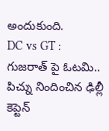అందుకుంది.
DC vs GT : గుజరాత్ పై ఓటమి.. పిచ్ను నిందించిన ఢిల్లీ కెప్టెన్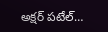అక్షర్ పటేల్…